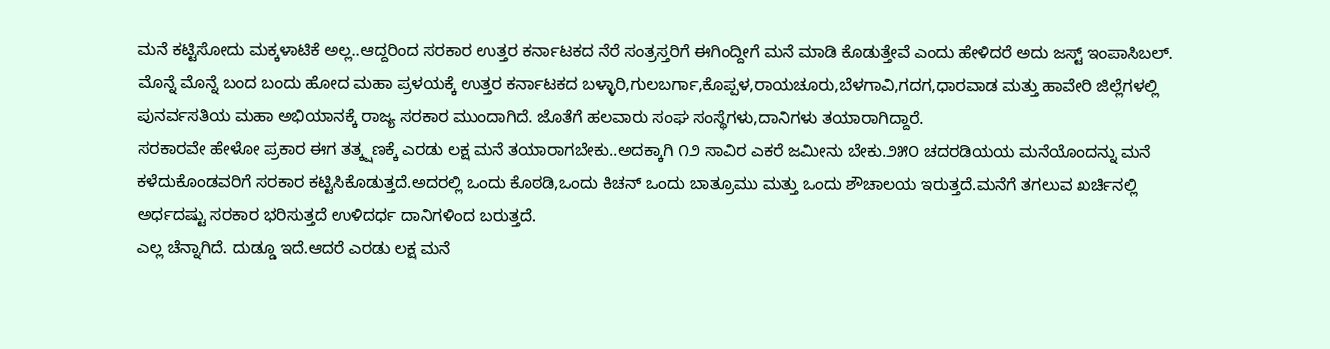ಮನೆ ಕಟ್ಟಿಸೋದು ಮಕ್ಕಳಾಟಿಕೆ ಅಲ್ಲ..ಆದ್ದರಿಂದ ಸರಕಾರ ಉತ್ತರ ಕರ್ನಾಟಕದ ನೆರೆ ಸಂತ್ರಸ್ತರಿಗೆ ಈಗಿಂದ್ದೀಗೆ ಮನೆ ಮಾಡಿ ಕೊಡುತ್ತೇವೆ ಎಂದು ಹೇಳಿದರೆ ಅದು ಜಸ್ಟ್ ಇಂಪಾಸಿಬಲ್.
ಮೊನ್ನೆ ಮೊನ್ನೆ ಬಂದ ಬಂದು ಹೋದ ಮಹಾ ಪ್ರಳಯಕ್ಕೆ ಉತ್ತರ ಕರ್ನಾಟಕದ ಬಳ್ಳಾರಿ,ಗುಲಬರ್ಗಾ,ಕೊಪ್ಪಳ,ರಾಯಚೂರು,ಬೆಳಗಾವಿ,ಗದಗ,ಧಾರವಾಡ ಮತ್ತು ಹಾವೇರಿ ಜಿಲ್ಲೆಗಳಲ್ಲಿ ಪುನರ್ವಸತಿಯ ಮಹಾ ಅಭಿಯಾನಕ್ಕೆ ರಾಜ್ಯ ಸರಕಾರ ಮುಂದಾಗಿದೆ. ಜೊತೆಗೆ ಹಲವಾರು ಸಂಘ ಸಂಸ್ಥೆಗಳು,ದಾನಿಗಳು ತಯಾರಾಗಿದ್ದಾರೆ.
ಸರಕಾರವೇ ಹೇಳೋ ಪ್ರಕಾರ ಈಗ ತತ್ಕ್ಷಣಕ್ಕೆ ಎರಡು ಲಕ್ಷ ಮನೆ ತಯಾರಾಗಬೇಕು..ಅದಕ್ಕಾಗಿ ೧೨ ಸಾವಿರ ಎಕರೆ ಜಮೀನು ಬೇಕು.೨೫೦ ಚದರಡಿಯಯ ಮನೆಯೊಂದನ್ನು ಮನೆ ಕಳೆದುಕೊಂಡವರಿಗೆ ಸರಕಾರ ಕಟ್ಟಿಸಿಕೊಡುತ್ತದೆ.ಅದರಲ್ಲಿ ಒಂದು ಕೊಠಡಿ,ಒಂದು ಕಿಚನ್ ಒಂದು ಬಾತ್ರೂಮು ಮತ್ತು ಒಂದು ಶೌಚಾಲಯ ಇರುತ್ತದೆ.ಮನೆಗೆ ತಗಲುವ ಖರ್ಚಿನಲ್ಲಿ ಅರ್ಧದಷ್ಟು ಸರಕಾರ ಭರಿಸುತ್ತದೆ ಉಳಿದರ್ಧ ದಾನಿಗಳಿಂದ ಬರುತ್ತದೆ.
ಎಲ್ಲ ಚೆನ್ನಾಗಿದೆ. ದುಡ್ಡೂ ಇದೆ.ಆದರೆ ಎರಡು ಲಕ್ಷ ಮನೆ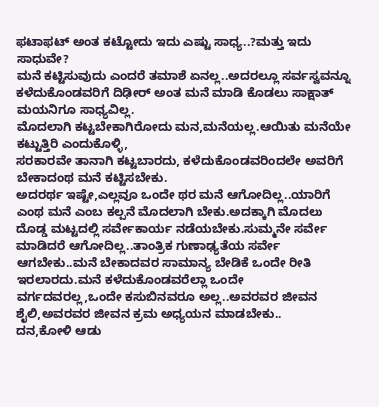ಫಟಾಫಟ್ ಅಂತ ಕಟ್ಟೋದು ಇದು ಎಷ್ಟು ಸಾಧ್ಯ..?ಮತ್ತು ಇದು ಸಾಧುವೇ?
ಮನೆ ಕಟ್ಟಿಸುವುದು ಎಂದರೆ ತಮಾಶೆ ಏನಲ್ಲ..ಅದರಲ್ಲೂ ಸರ್ವಸ್ವವನ್ನೂ ಕಳೆದುಕೊಂಡವರಿಗೆ ದಿಢೀರ್ ಅಂತ ಮನೆ ಮಾಡಿ ಕೊಡಲು ಸಾಕ್ಷಾತ್ ಮಯನಿಗೂ ಸಾಧ್ಯವಿಲ್ಲ.
ಮೊದಲಾಗಿ ಕಟ್ಟಬೇಕಾಗಿರೋದು ಮನ,ಮನೆಯಲ್ಲ.ಆಯಿತು ಮನೆಯೇ ಕಟ್ಟುತ್ತಿರಿ ಎಂದುಕೊಳ್ಳಿ,
ಸರಕಾರವೇ ತಾನಾಗಿ ಕಟ್ಟಬಾರದು, ಕಳೆದುಕೊಂಡವರಿಂದಲೇ ಅವರಿಗೆ ಬೇಕಾದಂಥ ಮನೆ ಕಟ್ಟಿಸಬೇಕು.
ಅದರರ್ಥ ಇಷ್ಟೇ,ಎಲ್ಲವೂ ಒಂದೇ ಥರ ಮನೆ ಆಗೋದಿಲ್ಲ..ಯಾರಿಗೆ ಎಂಥ ಮನೆ ಎಂಬ ಕಲ್ಪನೆ ಮೊದಲಾಗಿ ಬೇಕು.ಅದಕ್ಕಾಗಿ ಮೊದಲು ದೊಡ್ಡ ಮಟ್ಟದಲ್ಲಿ ಸರ್ವೇಕಾರ್ಯ ನಡೆಯಬೇಕು.ಸುಮ್ಮನೇ ಸರ್ವೇ ಮಾಡಿದರೆ ಆಗೋದಿಲ್ಲ..ತಾಂತ್ರಿಕ ಗುಣಾಢ್ಯತೆಯ ಸರ್ವೇ ಆಗಬೇಕು..ಮನೆ ಬೇಕಾದವರ ಸಾಮಾನ್ಯ ಬೇಡಿಕೆ ಒಂದೇ ರೀತಿ ಇರಲಾರದು.ಮನೆ ಕಳೆದುಕೊಂಡವರೆಲ್ಲಾ ಒಂದೇ ವರ್ಗದವರಲ್ಲ,ಒಂದೇ ಕಸುಬಿನವರೂ ಅಲ್ಲ..ಅವರವರ ಜೀವನ ಶೈಲಿ,ಅವರವರ ಜೀವನ ಕ್ರಮ ಅಧ್ಯಯನ ಮಾಡಬೇಕು..
ದನ,ಕೋಳಿ ಆಡು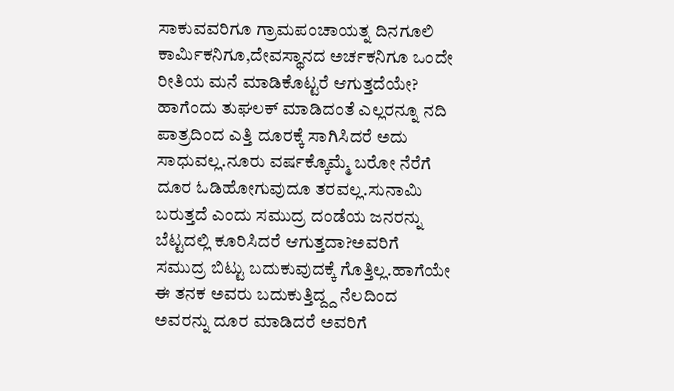ಸಾಕುವವರಿಗೂ ಗ್ರಾಮಪಂಚಾಯತ್ನ ದಿನಗೂಲಿ ಕಾರ್ಮಿಕನಿಗೂ,ದೇವಸ್ಥಾನದ ಅರ್ಚಕನಿಗೂ ಒಂದೇ ರೀತಿಯ ಮನೆ ಮಾಡಿಕೊಟ್ಟರೆ ಆಗುತ್ತದೆಯೇ?
ಹಾಗೆಂದು ತುಘಲಕ್ ಮಾಡಿದಂತೆ ಎಲ್ಲರನ್ನೂ ನದಿ ಪಾತ್ರದಿಂದ ಎತ್ತಿ ದೂರಕ್ಕೆ ಸಾಗಿಸಿದರೆ ಅದು ಸಾಧುವಲ್ಲ.ನೂರು ವರ್ಷಕ್ಕೊಮ್ಮೆ ಬರೋ ನೆರೆಗೆ ದೂರ ಓಡಿಹೋಗುವುದೂ ತರವಲ್ಲ.ಸುನಾಮಿ ಬರುತ್ತದೆ ಎಂದು ಸಮುದ್ರ ದಂಡೆಯ ಜನರನ್ನು ಬೆಟ್ಟದಲ್ಲಿ ಕೂರಿಸಿದರೆ ಆಗುತ್ತದಾ?ಅವರಿಗೆ ಸಮುದ್ರ ಬಿಟ್ಟು ಬದುಕುವುದಕ್ಕೆ ಗೊತ್ತಿಲ್ಲ.ಹಾಗೆಯೇ ಈ ತನಕ ಅವರು ಬದುಕುತ್ತಿದ್ದ್ದ ನೆಲದಿಂದ ಅವರನ್ನು ದೂರ ಮಾಡಿದರೆ ಅವರಿಗೆ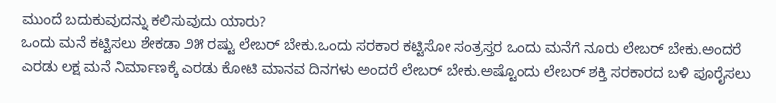ಮುಂದೆ ಬದುಕುವುದನ್ನು ಕಲಿಸುವುದು ಯಾರು?
ಒಂದು ಮನೆ ಕಟ್ಟಿಸಲು ಶೇಕಡಾ ೨೫ ರಷ್ಟು ಲೇಬರ್ ಬೇಕು.ಒಂದು ಸರಕಾರ ಕಟ್ಟಿಸೋ ಸಂತ್ರಸ್ತರ ಒಂದು ಮನೆಗೆ ನೂರು ಲೇಬರ್ ಬೇಕು.ಅಂದರೆ ಎರಡು ಲಕ್ಷ ಮನೆ ನಿರ್ಮಾಣಕ್ಕೆ ಎರಡು ಕೋಟಿ ಮಾನವ ದಿನಗಳು ಅಂದರೆ ಲೇಬರ್ ಬೇಕು.ಅಷ್ಟೊಂದು ಲೇಬರ್ ಶಕ್ತಿ ಸರಕಾರದ ಬಳಿ ಪೂರೈಸಲು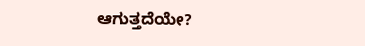ಆಗುತ್ತದೆಯೇ?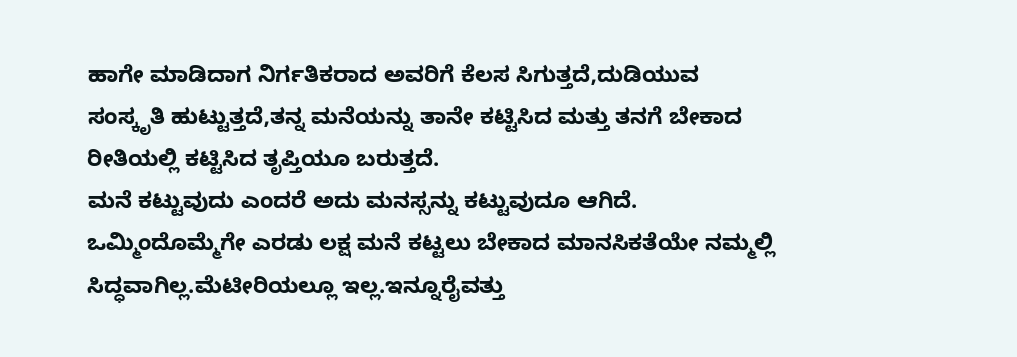ಹಾಗೇ ಮಾಡಿದಾಗ ನಿರ್ಗತಿಕರಾದ ಅವರಿಗೆ ಕೆಲಸ ಸಿಗುತ್ತದೆ,ದುಡಿಯುವ ಸಂಸ್ಕೃತಿ ಹುಟ್ಟುತ್ತದೆ,ತನ್ನ ಮನೆಯನ್ನು ತಾನೇ ಕಟ್ಟಿಸಿದ ಮತ್ತು ತನಗೆ ಬೇಕಾದ ರೀತಿಯಲ್ಲಿ ಕಟ್ಟಿಸಿದ ತೃಪ್ತಿಯೂ ಬರುತ್ತದೆ.
ಮನೆ ಕಟ್ಟುವುದು ಎಂದರೆ ಅದು ಮನಸ್ಸನ್ನು ಕಟ್ಟುವುದೂ ಆಗಿದೆ.
ಒಮ್ಮಿಂದೊಮ್ಮೆಗೇ ಎರಡು ಲಕ್ಷ ಮನೆ ಕಟ್ಟಲು ಬೇಕಾದ ಮಾನಸಿಕತೆಯೇ ನಮ್ಮಲ್ಲಿ ಸಿದ್ಧವಾಗಿಲ್ಲ.ಮೆಟೀರಿಯಲ್ಲೂ ಇಲ್ಲ.ಇನ್ನೂರೈವತ್ತು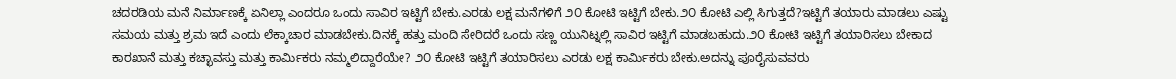ಚದರಡಿಯ ಮನೆ ನಿರ್ಮಾಣಕ್ಕೆ ಏನಿಲ್ಲಾ ಎಂದರೂ ಒಂದು ಸಾವಿರ ಇಟ್ಟಿಗೆ ಬೇಕು.ಎರಡು ಲಕ್ಷ ಮನೆಗಳಿಗೆ ೨೦ ಕೋಟಿ ಇಟ್ಟಿಗೆ ಬೇಕು.೨೦ ಕೋಟಿ ಎಲ್ಲಿ ಸಿಗುತ್ತದೆ?ಇಟ್ಟಿಗೆ ತಯಾರು ಮಾಡಲು ಎಷ್ಟು ಸಮಯ ಮತ್ತು ಶ್ರಮ ಇದೆ ಎಂದು ಲೆಕ್ಕಾಚಾರ ಮಾಡಬೇಕು.ದಿನಕ್ಕೆ ಹತ್ತು ಮಂದಿ ಸೇರಿದರೆ ಒಂದು ಸಣ್ಣ ಯುನಿಟ್ನಲ್ಲಿ ಸಾವಿರ ಇಟ್ಟಿಗೆ ಮಾಡಬಹುದು.೨೦ ಕೋಟಿ ಇಟ್ಟಿಗೆ ತಯಾರಿಸಲು ಬೇಕಾದ ಕಾರಖಾನೆ ಮತ್ತು ಕಚ್ಛಾವಸ್ತು ಮತ್ತು ಕಾರ್ಮಿಕರು ನಮ್ಮಲಿದ್ದಾರೆಯೇ? ೨೦ ಕೋಟಿ ಇಟ್ಟಿಗೆ ತಯಾರಿಸಲು ಎರಡು ಲಕ್ಷ ಕಾರ್ಮಿಕರು ಬೇಕು.ಅದನ್ನು ಪೂರೈಸುವವರು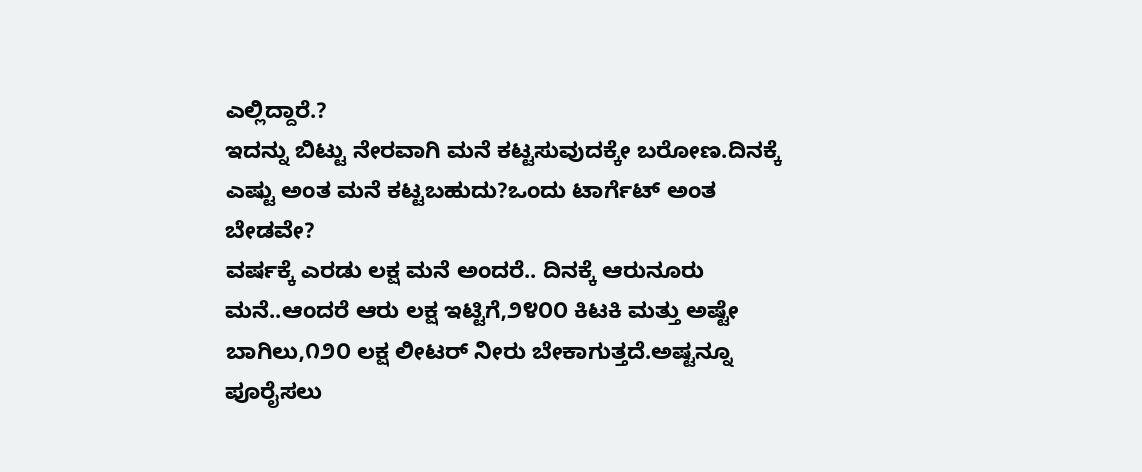ಎಲ್ಲಿದ್ದಾರೆ.?
ಇದನ್ನು ಬಿಟ್ಟು ನೇರವಾಗಿ ಮನೆ ಕಟ್ಟಸುವುದಕ್ಕೇ ಬರೋಣ.ದಿನಕ್ಕೆ ಎಷ್ಟು ಅಂತ ಮನೆ ಕಟ್ಟಬಹುದು?ಒಂದು ಟಾರ್ಗೆಟ್ ಅಂತ ಬೇಡವೇ?
ವರ್ಷಕ್ಕೆ ಎರಡು ಲಕ್ಷ ಮನೆ ಅಂದರೆ.. ದಿನಕ್ಕೆ ಆರುನೂರು ಮನೆ..ಆಂದರೆ ಆರು ಲಕ್ಷ ಇಟ್ಟಿಗೆ,೨೪೦೦ ಕಿಟಕಿ ಮತ್ತು ಅಷ್ಟೇ ಬಾಗಿಲು,೧೨೦ ಲಕ್ಷ ಲೀಟರ್ ನೀರು ಬೇಕಾಗುತ್ತದೆ.ಅಷ್ಟನ್ನೂ ಪೂರೈಸಲು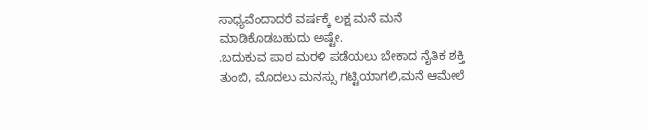ಸಾಧ್ಯವೆಂದಾದರೆ ವರ್ಷಕ್ಕೆ ಲಕ್ಷ ಮನೆ ಮನೆ ಮಾಡಿಕೊಡಬಹುದು ಅಷ್ಟೇ.
.ಬದುಕುವ ಪಾಠ ಮರಳಿ ಪಡೆಯಲು ಬೇಕಾದ ನೈತಿಕ ಶಕ್ತಿ ತುಂಬಿ, ಮೊದಲು ಮನಸ್ಸು ಗಟ್ಟಿಯಾಗಲಿ,ಮನೆ ಆಮೇಲೆ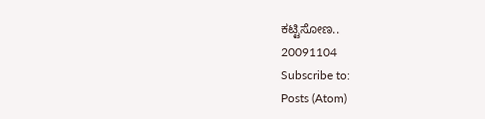ಕಟ್ಟಿಸೋಣ..
20091104
Subscribe to:
Posts (Atom)